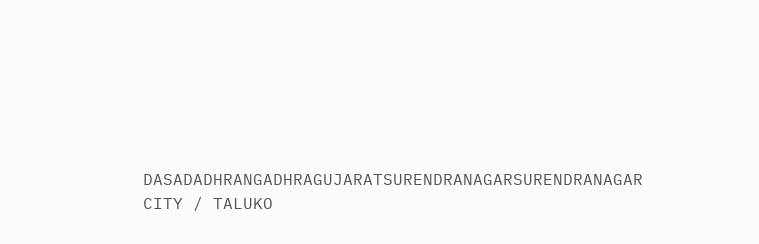DASADADHRANGADHRAGUJARATSURENDRANAGARSURENDRANAGAR CITY / TALUKO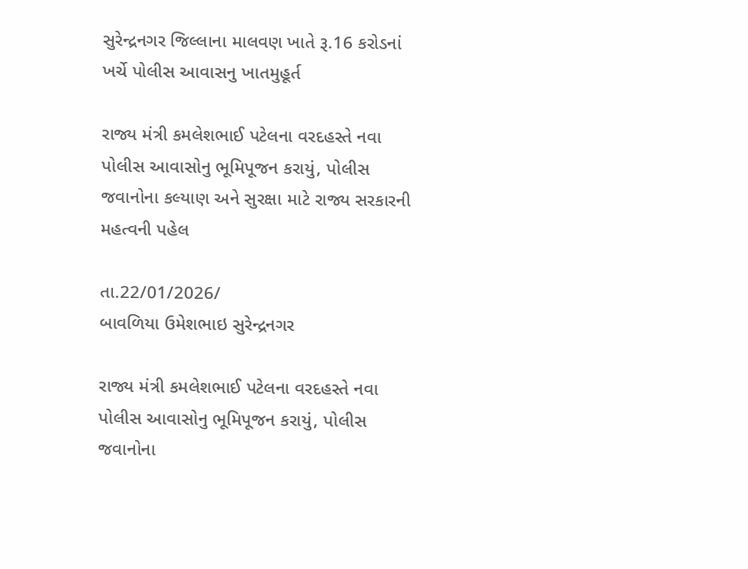સુરેન્દ્રનગર જિલ્લાના માલવણ ખાતે રૂ.16 કરોડનાં ખર્ચે પોલીસ આવાસનુ ખાતમુહૂર્ત

રાજ્ય મંત્રી કમલેશભાઈ પટેલના વરદહસ્તે નવા પોલીસ આવાસોનુ ભૂમિપૂજન કરાયું, પોલીસ જવાનોના કલ્યાણ અને સુરક્ષા માટે રાજ્ય સરકારની મહત્વની પહેલ

તા.22/01/2026/
બાવળિયા ઉમેશભાઇ સુરેન્દ્રનગર

રાજ્ય મંત્રી કમલેશભાઈ પટેલના વરદહસ્તે નવા પોલીસ આવાસોનુ ભૂમિપૂજન કરાયું, પોલીસ જવાનોના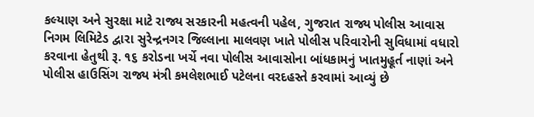કલ્યાણ અને સુરક્ષા માટે રાજ્ય સરકારની મહત્વની પહેલ, ગુજરાત રાજ્ય પોલીસ આવાસ નિગમ લિમિટેડ દ્વારા સુરેન્દ્રનગર જિલ્લાના માલવણ ખાતે પોલીસ પરિવારોની સુવિધામાં વધારો કરવાના હેતુથી રૂ. ૧૬ કરોડના ખર્ચે નવા પોલીસ આવાસોના બાંધકામનું ખાતમુહૂર્ત નાણાં અને પોલીસ હાઉસિંગ રાજ્ય મંત્રી કમલેશભાઈ પટેલના વરદહસ્તે કરવામાં આવ્યું છે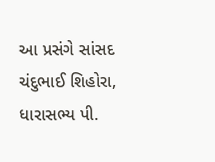આ પ્રસંગે સાંસદ ચંદુભાઈ શિહોરા, ધારાસભ્ય પી.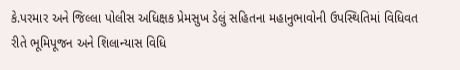કે.પરમાર અને જિલ્લા પોલીસ અધિક્ષક પ્રેમસુખ ડેલું સહિતના મહાનુભાવોની ઉપસ્થિતિમાં વિધિવત રીતે ભૂમિપૂજન અને શિલાન્યાસ વિધિ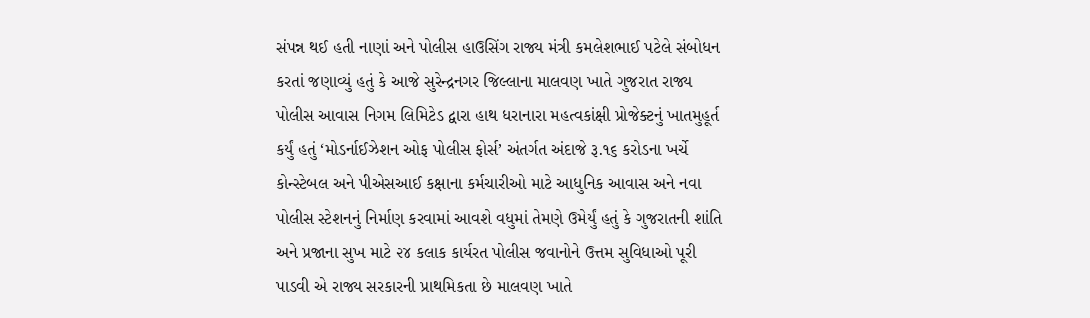સંપન્ન થઈ હતી નાણાં અને પોલીસ હાઉસિંગ રાજ્ય મંત્રી કમલેશભાઈ પટેલે સંબોધન કરતાં જણાવ્યું હતું કે આજે સુરેન્દ્રનગર જિલ્લાના માલવણ ખાતે ગુજરાત રાજ્ય પોલીસ આવાસ નિગમ લિમિટેડ દ્વારા હાથ ધરાનારા મહત્વકાંક્ષી પ્રોજેક્ટનું ખાતમુહૂર્ત કર્યું હતું ‘મોડર્નાઈઝેશન ઓફ પોલીસ ફોર્સ’ અંતર્ગત અંદાજે રૂ.૧૬ કરોડના ખર્ચે કોન્સ્ટેબલ અને પીએસઆઈ કક્ષાના કર્મચારીઓ માટે આધુનિક આવાસ અને નવા પોલીસ સ્ટેશનનું નિર્માણ કરવામાં આવશે વધુમાં તેમણે ઉમેર્યું હતું કે ગુજરાતની શાંતિ અને પ્રજાના સુખ માટે ૨૪ કલાક કાર્યરત પોલીસ જવાનોને ઉત્તમ સુવિધાઓ પૂરી પાડવી એ રાજ્ય સરકારની પ્રાથમિકતા છે માલવણ ખાતે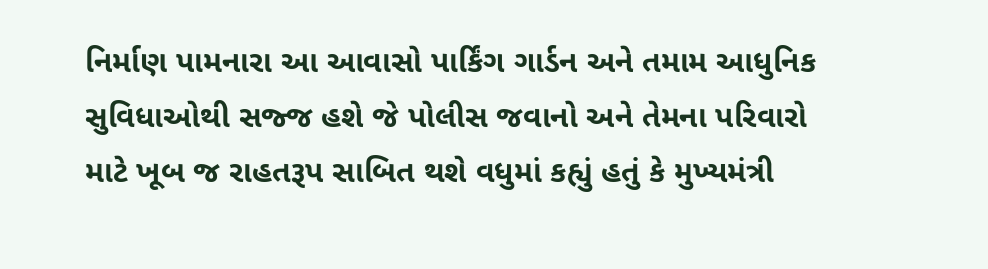નિર્માણ પામનારા આ આવાસો પાર્કિંગ ગાર્ડન અને તમામ આધુનિક સુવિધાઓથી સજ્જ હશે જે પોલીસ જવાનો અને તેમના પરિવારો માટે ખૂબ જ રાહતરૂપ સાબિત થશે વધુમાં કહ્યું હતું કે મુખ્યમંત્રી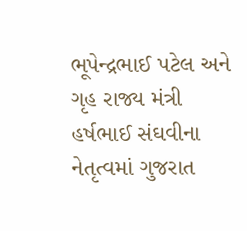ભૂપેન્દ્રભાઈ પટેલ અને ગૃહ રાજ્ય મંત્રી હર્ષભાઈ સંઘવીના નેતૃત્વમાં ગુજરાત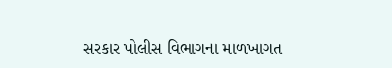સરકાર પોલીસ વિભાગના માળખાગત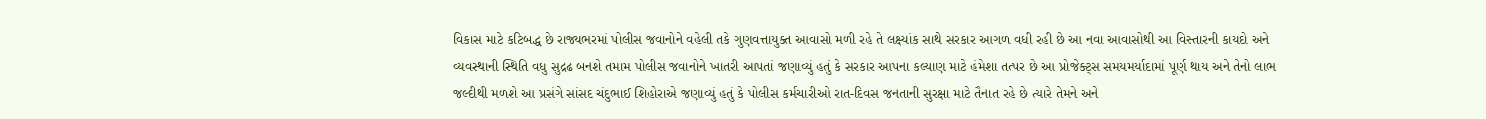વિકાસ માટે કટિબદ્ધ છે રાજ્યભરમાં પોલીસ જવાનોને વહેલી તકે ગુણવત્તાયુક્ત આવાસો મળી રહે તે લક્ષ્યાંક સાથે સરકાર આગળ વધી રહી છે આ નવા આવાસોથી આ વિસ્તારની કાયદો અને વ્યવસ્થાની સ્થિતિ વધુ સુદ્રઢ બનશે તમામ પોલીસ જવાનોને ખાતરી આપતાં જણાવ્યું હતું કે સરકાર આપના કલ્યાણ માટે હંમેશા તત્પર છે આ પ્રોજેક્ટ્સ સમયમર્યાદામાં પૂર્ણ થાય અને તેનો લાભ જલ્દીથી મળશે આ પ્રસંગે સાંસદ ચંદુભાઈ શિહોરાએ જણાવ્યું હતું કે પોલીસ કર્મચારીઓ રાત-દિવસ જનતાની સુરક્ષા માટે તૈનાત રહે છે ત્યારે તેમને અને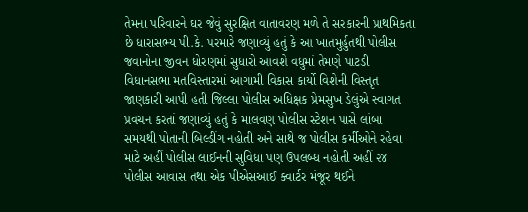તેમના પરિવારને ઘર જેવું સુરક્ષિત વાતાવરણ મળે તે સરકારની પ્રાથમિકતા છે ધારાસભ્ય પી.કે. પરમારે જણાવ્યું હતું કે આ ખાતમુર્હુતથી પોલીસ જવાનોના જીવન ધોરણમાં સુધારો આવશે વધુમાં તેમણે પાટડી વિધાનસભા મતવિસ્તારમાં આગામી વિકાસ કાર્યો વિશેની વિસ્તૃત જાણકારી આપી હતી જિલ્લા પોલીસ અધિક્ષક પ્રેમસુખ ડેલુંએ સ્વાગત પ્રવચન કરતાં જણાવ્યું હતું કે માલવણ પોલીસ સ્ટેશન પાસે લાંબા સમયથી પોતાની બિલ્ડીંગ નહોતી અને સાથે જ પોલીસ કર્મીઓને રહેવા માટે અહીં પોલીસ લાઈનની સુવિધા પણ ઉપલબ્ધ નહોતી અહીં ૨૪ પોલીસ આવાસ તથા એક પીએસઆઈ ક્વાર્ટર મંજૂર થઈને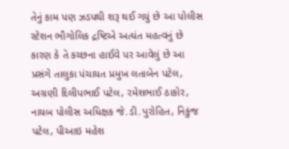તેનું કામ પણ ઝડપથી શરૂ થઈ ગયું છે આ પોલીસ સ્ટેશન ભૌગોલિક દ્રષ્ટિએ અત્યંત મહત્વનું છે કારણ કે તે કચ્છના હાઈવે પર આવેલું છે આ પ્રસંગે તાલુકા પંચાયત પ્રમુખ લતાબેન પટેલ, અગ્રણી દિલીપભાઈ પટેલ, રમેશભાઈ ઠાકોર, નાયબ પોલીસ અધિક્ષક જે.ડી.પુરોહિત, નિકુંજ પટેલ, પીઆઇ મહેશ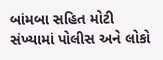બાંમબા સહિત મોટી સંખ્યામાં પોલીસ અને લોકો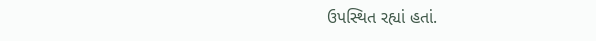ઉપસ્થિત રહ્યાં હતાં.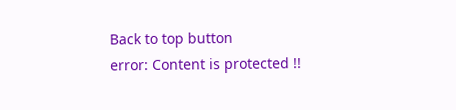Back to top button
error: Content is protected !!